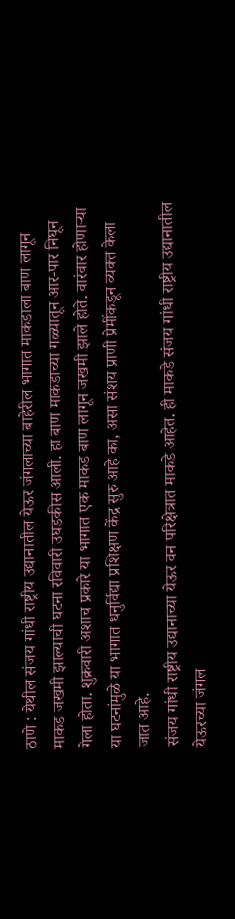ठाणे : येथील संजय गांधी राष्ट्रीय उद्यानातील येऊर जंगलाच्या बाहेरील भागात माकडाला बाण लागून माकड जखमी झाल्याची घटना रविवारी उघडकीस आली. हा बाण माकडाच्या गळ्यातून आर-पार निघून गेला होता. शुक्रवारी अशाच प्रकारे या भागात एक माकड बाण लागून जखमी झाले होते. वारंवार होणाऱ्या या घटनांमुळे या भागात धनुर्विद्या प्रशिक्षण केंद्र सुरु आहे का, असा संशय प्राणी प्रेमींकडून व्यक्त केला जात आहे.
संजय गांधी राष्ट्रीय उद्यानाच्या येऊर वन परिक्षेत्रात माकडे आहेत. ही माकडे संजय गांधी राष्ट्रीय उद्यानातील येऊरच्या जंगल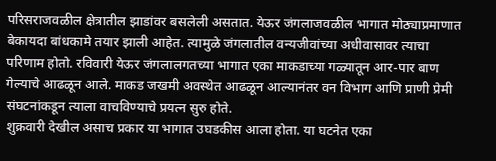परिसराजवळील क्षेत्रातील झाडांवर बसलेली असतात. येऊर जंगलाजवळील भागात मोठ्याप्रमाणात बेकायदा बांधकामे तयार झाली आहेत. त्यामुळे जंगलातील वन्यजीवांच्या अधीवासावर त्याचा परिणाम होतो. रविवारी येऊर जंगलालगतच्या भागात एका माकडाच्या गळ्यातून आर-पार बाण गेल्याचे आढळून आले. माकड जखमी अवस्थेत आढळून आल्यानंतर वन विभाग आणि प्राणी प्रेमी संघटनांकडून त्याला वाचविण्याचे प्रयत्न सुरु होते.
शुक्रवारी देखील असाच प्रकार या भागात उघडकीस आला होता. या घटनेत एका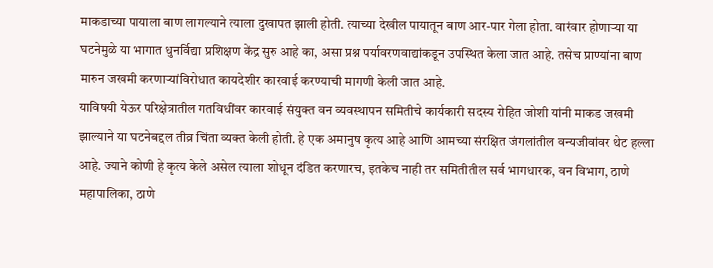माकडाच्या पायाला बाण लागल्याने त्याला दुखापत झाली होती. त्याच्या देखील पायातून बाण आर-पार गेला होता. वारंवार होणाऱ्या या घटनेमुळे या भागात धुनर्विद्या प्रशिक्षण केंद्र सुरु आहे का, असा प्रश्न पर्यावरणवाद्यांकडून उपस्थित केला जात आहे. तसेच प्राण्यांना बाण मारुन जखमी करणाऱ्यांविरोधात कायदेशीर कारवाई करण्याची मागणी केली जात आहे.
याविषयी येऊर परिक्षेत्रातील गतविधींवर कारवाई संयुक्त वन व्यवस्थापन समितीचे कार्यकारी सदस्य रोहित जोशी यांनी माकड जखमी झाल्याने या घटनेबद्दल तीव्र चिंता व्यक्त केली होती. हे एक अमानुष कृत्य आहे आणि आमच्या संरक्षित जंगलांतील वन्यजीवांवर थेट हल्ला आहे. ज्याने कोणी हे कृत्य केले असेल त्याला शोधून दंडित करणारच, इतकेच नाही तर समितीतील सर्व भागधारक, वन विभाग, ठाणे महापालिका, ठाणे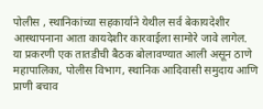पोलीस , स्थानिकांच्या सहकार्याने येथील सर्व बेकायदेशीर आस्थापनाना आता कायदेशीर कारवाईला सामोरे जावे लागेल.
या प्रकरणी एक तातडीची बैठक बोलावण्यात आली असून ठाणे महापालिका, पोलीस विभाग, स्थानिक आदिवासी समुदाय आणि प्राणी बचाव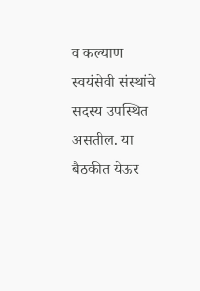व कल्याण स्वयंसेवी संस्थांचे सदस्य उपस्थित असतील. या बैठकीत येऊर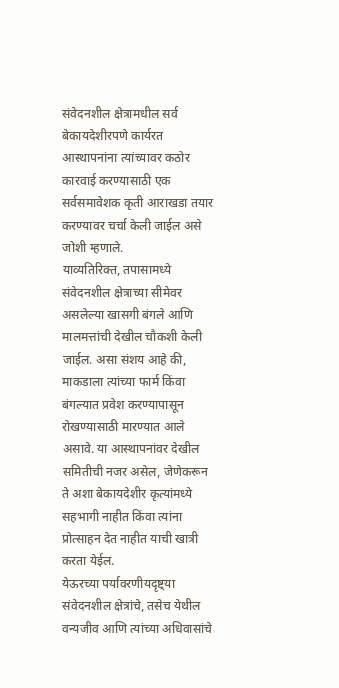संवेदनशील क्षेत्रामधील सर्व बेकायदेशीरपणे कार्यरत आस्थापनांना त्यांच्यावर कठोर कारवाई करण्यासाठी एक सर्वसमावेशक कृती आराखडा तयार करण्यावर चर्चा केली जाईल असे जोशी म्हणाले.
याव्यतिरिक्त, तपासामध्ये संवेदनशील क्षेत्राच्या सीमेवर असलेल्या खासगी बंगले आणि मालमत्तांची देखील चौकशी केली जाईल. असा संशय आहे की, माकडाला त्यांच्या फार्म किंवा बंगल्यात प्रवेश करण्यापासून रोखण्यासाठी मारण्यात आले असावे. या आस्थापनांवर देखील समितीची नजर असेल, जेणेकरून ते अशा बेकायदेशीर कृत्यांमध्ये सहभागी नाहीत किंवा त्यांना प्रोत्साहन देत नाहीत याची खात्री करता येईल.
येऊरच्या पर्यावरणीयदृष्ट्या संवेदनशील क्षेत्रांचे, तसेच येथील वन्यजीव आणि त्यांच्या अधिवासांचे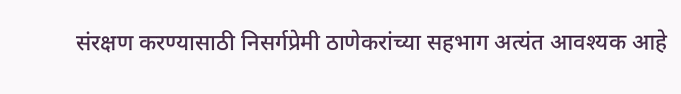संरक्षण करण्यासाठी निसर्गप्रेमी ठाणेकरांच्या सहभाग अत्यंत आवश्यक आहे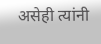असेही त्यांनी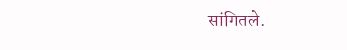सांगितले.